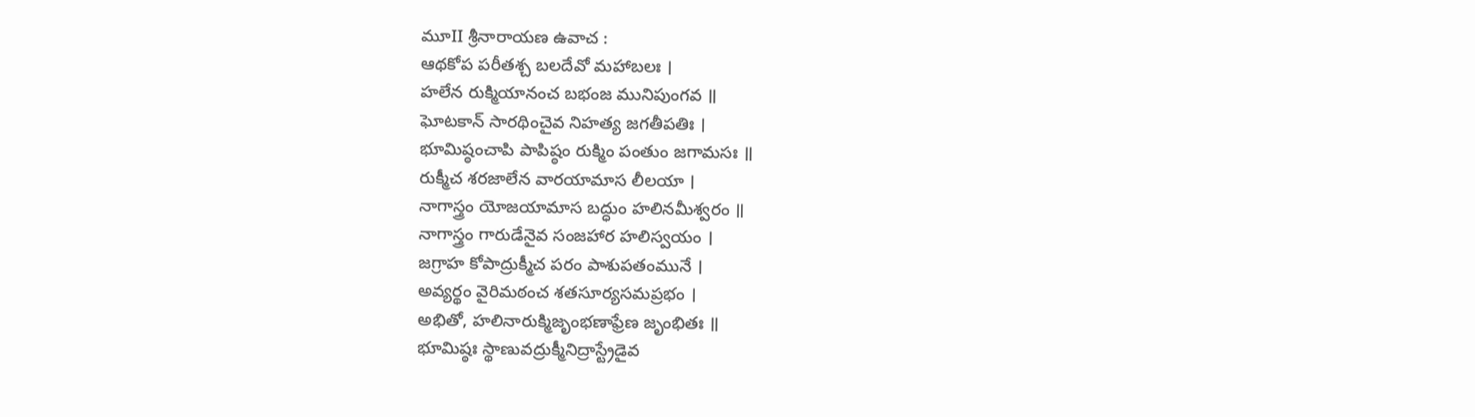మూII శ్రీనారాయణ ఉవాచ :
ఆథకోప పరీతశ్చ బలదేవో మహాబలః ।
హలేన రుక్మియానంచ బభంజ మునిపుంగవ ॥
ఘోటకాన్ సారథించైవ నిహత్య జగతీపతిః ।
భూమిష్ఠంచాపి పాపిష్ఠం రుక్మిం పంతుం జగామసః ॥
రుక్మీచ శరజాలేన వారయామాస లీలయా ।
నాగాస్త్రం యోజయామాస బద్ధుం హలినమీశ్వరం ॥
నాగాస్త్రం గారుడేనైవ సంజహార హలిస్వయం ।
జగ్రాహ కోపాద్రుక్మీచ పరం పాశుపతంమునే ।
అవ్యర్థం వైరిమఠంచ శతసూర్యసమప్రభం ।
అభితో, హలినారుక్మిజృంభణాఫ్రేణ జృంభితః ॥
భూమిష్ఠః స్థాణువద్రుక్మీనిద్రాస్ట్రేడైవ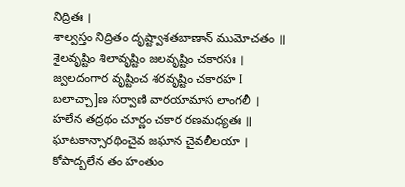నిద్రితః ।
శాల్వస్తం నిద్రితం దృష్ట్వాశతబాణాన్ ముమోచతం ॥
శైలవృష్టిం శిలావృష్టిం జలవృష్టిం చకారసః ।
జ్వలదంగార వృష్టించ శరవృష్టిం చకారహ I
బలాచ్చా]ణ సర్వాణి వారయామాస లాంగలీ ।
హలేన తద్రథం చూర్ణం చకార రణమధ్యతః ॥
ఘాటకాన్సారథించైవ జఘాన చైవలీలయా ।
కోపాద్బలేన తం హంతుం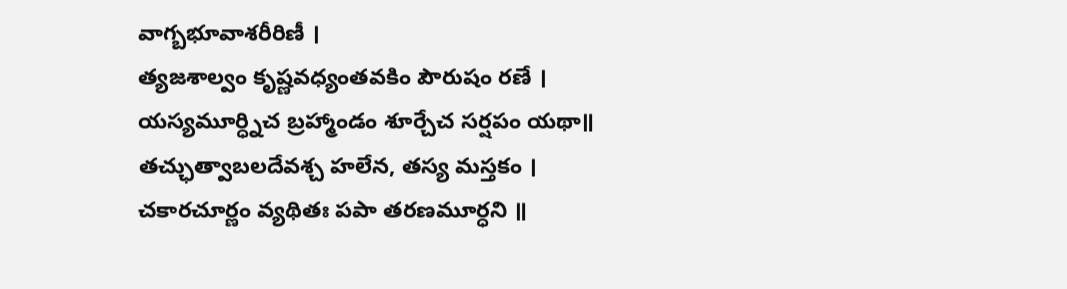వాగ్బభూవాశరీరిణీ ।
త్యజశాల్వం కృష్ణవధ్యంతవకిం పౌరుషం రణే ।
యస్యమూర్ధ్నిచ బ్రహ్మాండం శూర్చేచ సర్షపం యథా॥
తచ్ఛుత్వాబలదేవశ్చ హలేన, తస్య మస్తకం ।
చకారచూర్ణం వ్యథితః పపా తరణమూర్ధని ॥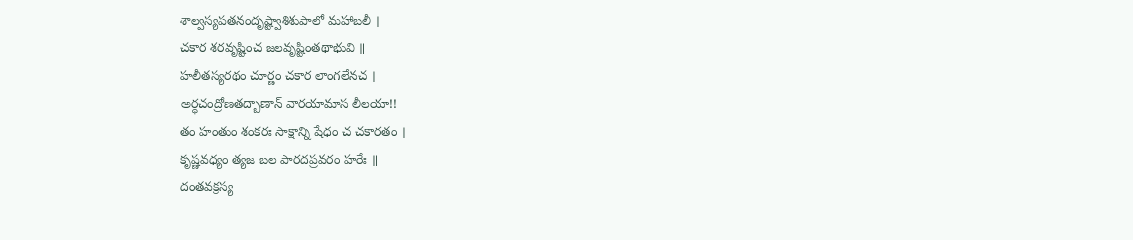శాల్వస్యపతనందృష్ట్వాశిశుపాలో మహాబలీ ।
చకార శరవృష్టించ జలవృష్టింతథాభువి ॥
హలీతస్యరథం చూర్ణం చకార లాంగలేనచ ।
అర్ధచంద్రోణతద్బాణాన్ వారయామాస లీలయా!!
తం హంతుం శంకరః సాక్షాన్ని షేధం చ చకారతం ।
కృష్ణవధ్యం త్యజ బల పారదప్రవరం హరేః ॥
దంతవక్రస్య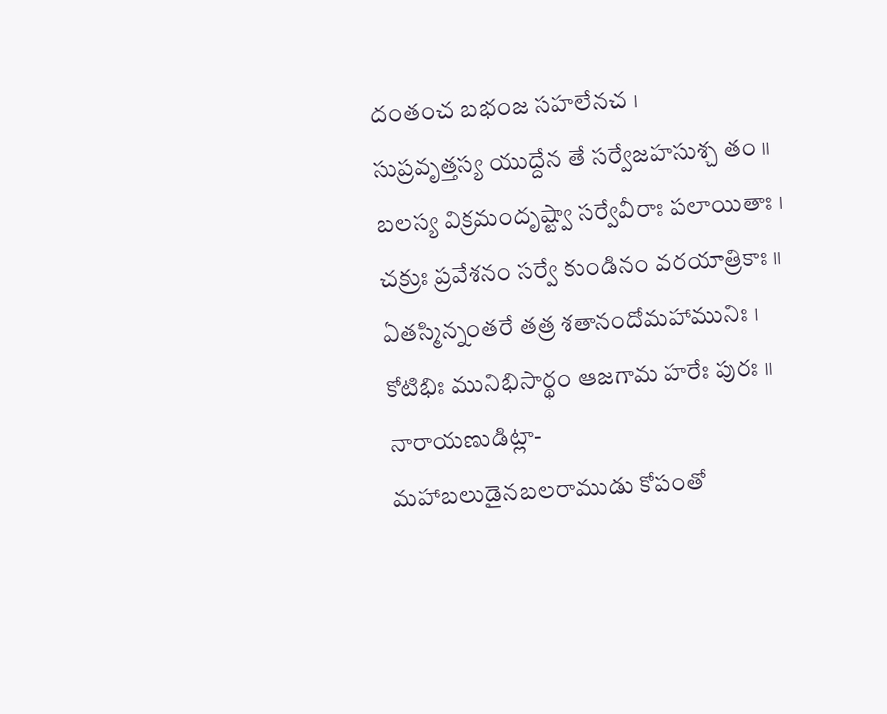దంతంచ బభంజ సహలేనచ ।
సుప్రవృత్తస్య యుద్దేన తే సర్వేజహసుశ్చ తం ॥
బలస్య విక్రమందృష్ట్వా సర్వేవీరాః పలాయితాః ।
చక్రుః ప్రవేశనం సర్వే కుండినం వరయాత్రికాః ॥
ఏతస్మిన్నంతరే తత్ర శతానందోమహామునిః ।
కోటిభిః మునిభిసార్థం ఆజగామ హరేః పురః ॥
నారాయణుడిట్లా-
మహాబలుడైనబలరాముడు కోపంతో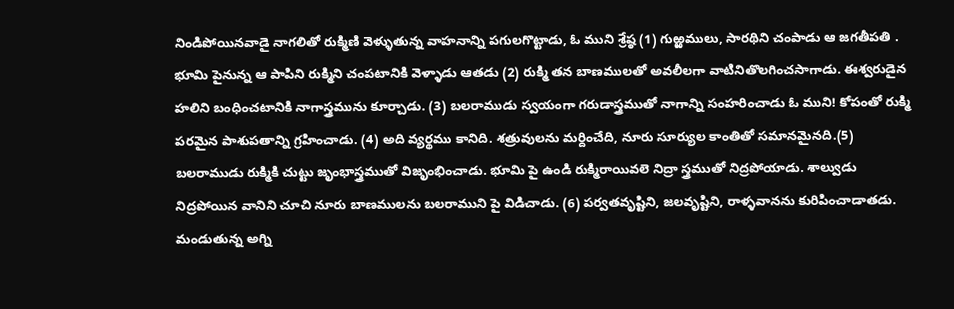నిండిపోయినవాడై నాగలితో రుక్మిణి వెళ్ళుతున్న వాహనాన్ని పగులగొట్టాడు, ఓ ముని శ్రేష్ఠ (1) గుఱ్ఱములు, సారథిని చంపాడు ఆ జగతీపతి . భూమి పైనున్న ఆ పాపిని రుక్మిని చంపటానికి వెళ్ళాడు ఆతడు (2) రుక్మి తన బాణములతో అవలీలగా వాటినితొలగించసాగాడు. ఈశ్వరుడైన హలిని బంధించటానికి నాగాస్త్రమును కూర్చాడు. (3) బలరాముడు స్వయంగా గరుడాస్త్రముతో నాగాన్ని సంహరించాడు ఓ ముని! కోపంతో రుక్మి పరమైన పాశుపతాన్ని గ్రహించాడు. (4) అది వ్యర్థము కానిది. శత్రువులను మర్దించేది, నూరు సూర్యుల కాంతితో సమానమైనది.(5) బలరాముడు రుక్మికి చుట్టు జృంభాస్త్రముతో విజృంభించాడు. భూమి పై ఉండి రుక్మిరాయివలె నిద్రా స్త్రముతో నిద్రపోయాడు. శాల్వుడు నిద్రపోయిన వానిని చూచి నూరు బాణములను బలరాముని పై విడిచాడు. (6) పర్వతవృష్టిని, జలవృష్టిని, రాళ్ళవానను కురిపించాడాతడు. మండుతున్న అగ్ని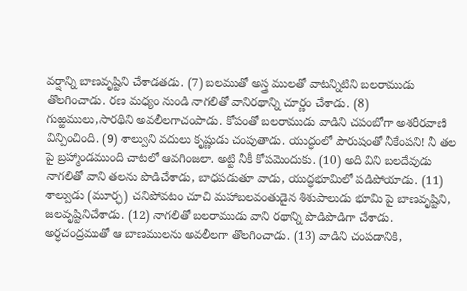వర్షాన్ని బాణవృష్టిని చేశాడతడు. (7) బలముతో అస్త్ర ములతో వాటన్నిటిని బలరాముడు తొలగించాడు. రణ మధ్యం నుండి నాగలితో వానిరథాన్ని చూర్ణం చేశాడు. (8) గుఱ్ఱములు,సారథిని అవలీలగాచంపాడు. కోపంతో బలరాముడు వాడిని చపంబోగా అశరీరవాణి విన్పించింది. (9) శాల్వుని వదులు కృష్ణుడు చంపుతాడు. యుద్ధంలో పౌరుషంతో నీకేంపని! నీ తల పై బ్రహ్మాండముంది చాటలో ఆవగింజలా. అట్టి నీకీ కోపమెందుకు. (10) అది విని బలదేవుడు నాగలితో వాని తలను పొడిచేశాడు, బాధపడుతూ వాడు, యుద్ధభూమిలో పడిపోయాడు. (11) శాల్వుడు (మూర్ఛ) చనిపోవటం చూచి మహాబలవంతుడైన శిశుపాలుడు భూమి పై బాణవృష్టిని, జలవృష్టినిచేశాడు. (12) నాగలితో బలరాముడు వాని రథాన్ని పొడిపొడిగా చేశాడు. అర్ధచంద్రముతో ఆ బాణములను అవలీలగా తొలగించాడు. (13) వాడిని చంపడానికి,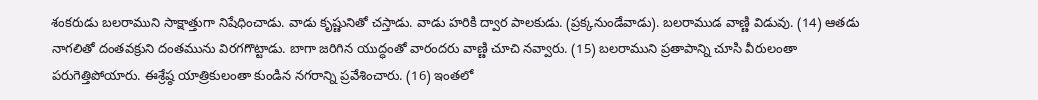శంకరుడు బలరాముని సాక్షాత్తుగా నిషేధించాడు. వాడు కృష్ణునితో చస్తాడు. వాడు హరికి ద్వార పాలకుడు. (ప్రక్కనుండేవాడు). బలరాముడ వాణ్ణి విడువు. (14) ఆతడు నాగలితో దంతవక్రుని దంతమును విరగగొట్టాడు. బాగా జరిగిన యుద్ధంతో వారందరు వాణ్ణి చూచి నవ్వారు. (15) బలరాముని ప్రతాపాన్ని చూసి వీరులంతా పరుగెత్తిపోయారు. ఈశ్రేష్ఠ యాత్రికులంతా కుండిన నగరాన్ని ప్రవేశించారు. (16) ఇంతలో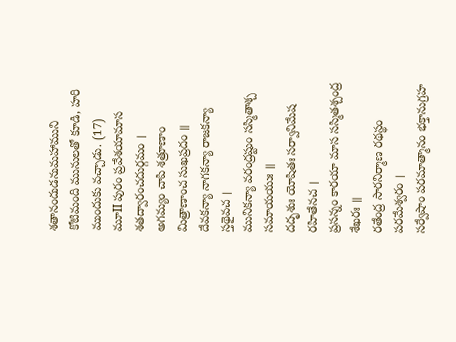శతానందుడనుమహాముని కోటిమంది మునులతో కూడి, హరి ముందుకు వచ్చాడు. (17)
మూII పురం ప్రవేశయామాస శతద్వారంచదుర్గమం ।
అగమ్యం చాపి శత్రూణాం మిత్రాణాంచ సుఖప్రదం ॥
దేవకన్యా నాగకన్యా రాజకన్యా స్తథైవచ ।
మునికన్యా వరంద్రష్టుం సస్మితాశ్చ సమాయయుః ॥
దదృశుః యోషితః సర్వానిమేష రహితేనచ ।
ప్రసన్నం కారయా మాస సస్మితశ్చంద్ర శేఖరః ॥
రతేంద్ర సారనిర్మాణ రథస్థం పరమేశ్వరం ।
సర్వేషాం పరమాత్మానం భక్తానుగ్రహ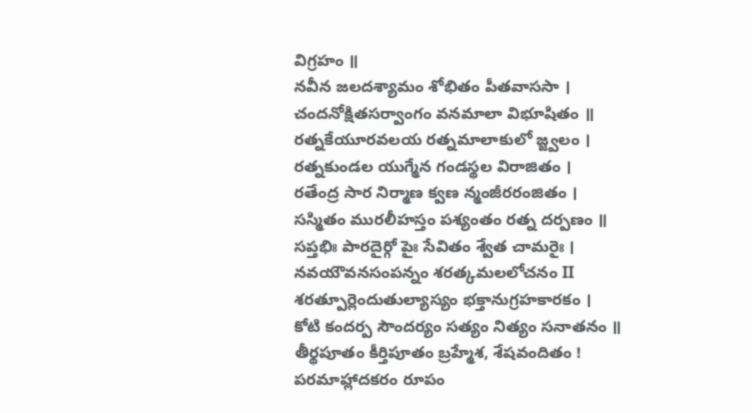విగ్రహం ॥
నవీన జలదశ్యామం శోభితం పీతవాససా ।
చందనోక్షితసర్వాంగం వనమాలా విభూషితం ॥
రత్నకేయూరవలయ రత్నమాలాకులో జ్జ్వలం ।
రత్నకుండల యుగ్మేన గండస్థల విరాజితం ।
రతేంద్ర సార నిర్మాణ క్వణ న్మంజీరరంజితం ।
సస్మితం మురలీహస్తం పశ్యంతం రత్న దర్పణం ॥
సప్తభిః పారదైర్గో పైః సేవితం శ్వేత చామరైః ।
నవయౌవనసంపన్నం శరత్కమలలోచనం II
శరత్పూర్లెందుతుల్యాస్యం భక్తానుగ్రహకారకం ।
కోటి కందర్ప సౌందర్యం సత్యం నిత్యం సనాతనం ॥
తీర్థపూతం కీర్తిపూతం బ్రహ్మేశ, శేషవందితం !
పరమాహ్లాదకరం రూపం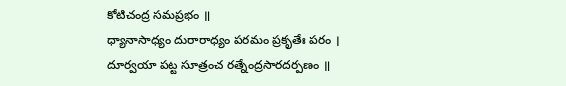కోటిచంద్ర సమప్రభం ॥
ధ్యానాసాధ్యం దురారాధ్యం పరమం ప్రకృతేః పరం ।
దూర్వయా పట్ట సూత్రంచ రత్నేంద్రసారదర్పణం ॥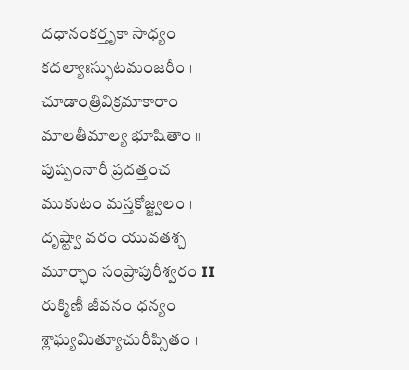దధానంకర్తృకా సాధ్యం కదల్యాఃస్ఫుటమంజరీం ।
చూడాంత్రివిక్రమాకారాం మాలతీమాల్య భూషితాం ॥
పుష్పంనారీ ప్రదత్తంచ ముకుటం మస్తకోజ్జ్వలం ।
దృష్ట్వా వరం యువతశ్చ మూర్ఛాం సంప్రాపురీశ్వరం II
రుక్మిణీ జీవనం ధన్యం శ్లాఘ్యమిత్యూచురీప్సితం ।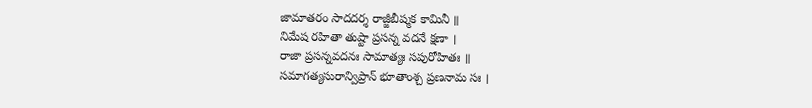జామాతరం సాదదర్శ రాజ్జీబీష్మక కామినీ ॥
నిమేష రహితా తుష్టా ప్రసన్న వదనే క్షణా ।
రాజా ప్రసన్నవదనః సామాత్యః సపురోహితః ॥
సమాగత్యసురాన్విప్రాన్ భూతాంశ్చ ప్రణనామ సః ।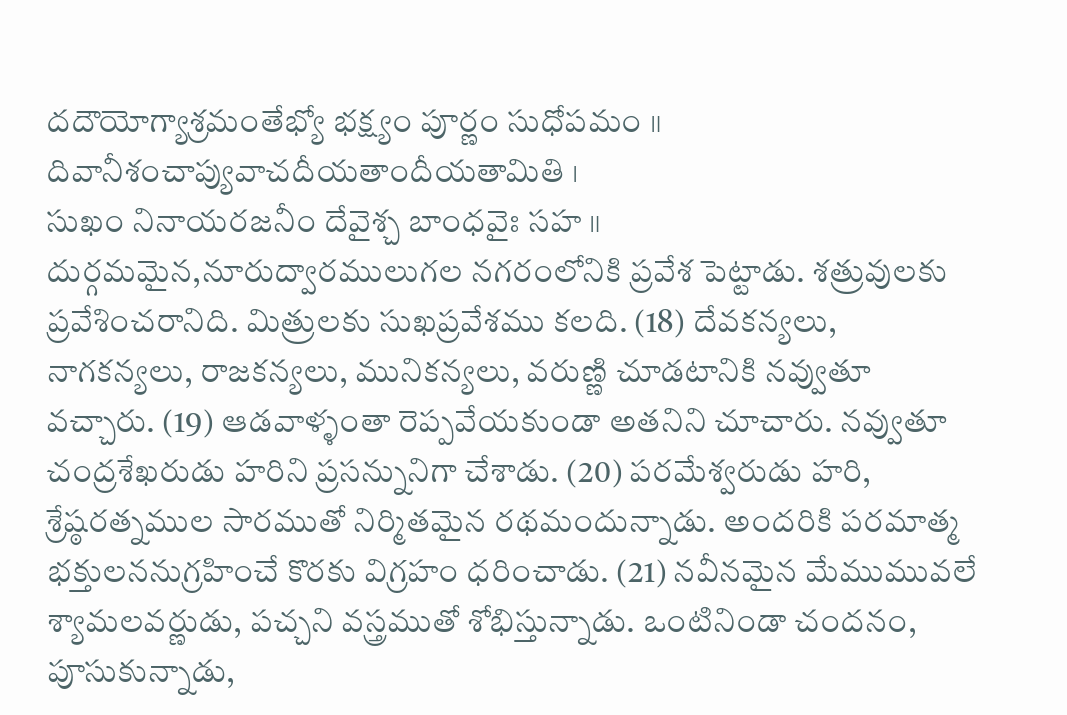దదౌయోగ్యాశ్రమంతేభ్యో భక్ష్యం పూర్ణం సుధోపమం ॥ దివానీశంచాప్యువాచదీయతాందీయతామితి ।
సుఖం నినాయరజనీం దేవైశ్చ బాంధవైః సహ ॥
దుర్గమమైన,నూరుద్వారములుగల నగరంలోనికి ప్రవేశ పెట్టాడు. శత్రువులకు ప్రవేశించరానిది. మిత్రులకు సుఖప్రవేశము కలది. (18) దేవకన్యలు, నాగకన్యలు, రాజకన్యలు, మునికన్యలు, వరుణ్ణి చూడటానికి నవ్వుతూ వచ్చారు. (19) ఆడవాళ్ళంతా రెప్పవేయకుండా అతనిని చూచారు. నవ్వుతూ చంద్రశేఖరుడు హరిని ప్రసన్నునిగా చేశాడు. (20) పరమేశ్వరుడు హరి, శ్రేష్ఠరత్నముల సారముతో నిర్మితమైన రథమందున్నాడు. అందరికి పరమాత్మ భక్తులననుగ్రహించే కొరకు విగ్రహం ధరించాడు. (21) నవీనమైన మేముమువలే శ్యామలవర్ణుడు, పచ్చని వస్త్రముతో శోభిస్తున్నాడు. ఒంటినిండా చందనం, పూసుకున్నాడు,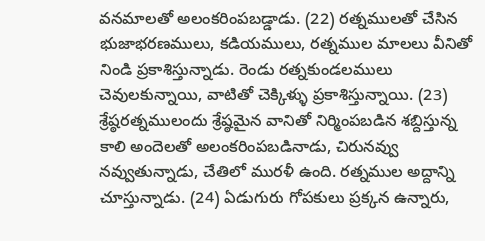వనమాలతో అలంకరింపబడ్డాడు. (22) రత్నములతో చేసిన భుజాభరణములు, కడియములు, రత్నముల మాలలు వీనితో నిండి ప్రకాశిస్తున్నాడు. రెండు రత్నకుండలములు చెవులకున్నాయి, వాటితో చెక్కిళ్ళు ప్రకాశిస్తున్నాయి. (23) శ్రేష్ఠరత్నములందు శ్రేష్ఠమైన వానితో నిర్మింపబడిన శబ్దిస్తున్న కాలి అందెలతో అలంకరింపబడినాడు, చిరునవ్వు నవ్వుతున్నాడు, చేతిలో మురళీ ఉంది. రత్నముల అద్దాన్ని చూస్తున్నాడు. (24) ఏడుగురు గోపకులు ప్రక్కన ఉన్నారు,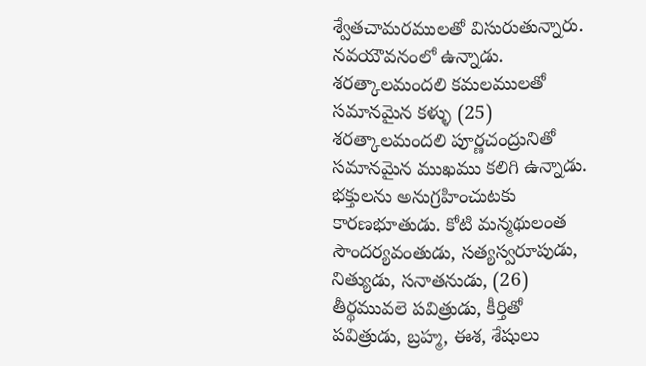శ్వేతచామరములతో విసురుతున్నారు. నవయౌవనంలో ఉన్నాడు. శరత్కాలమందలి కమలములతో సమానమైన కళ్ళు (25) శరత్కాలమందలి పూర్ణచంద్రునితో సమానమైన ముఖము కలిగి ఉన్నాడు. భక్తులను అనుగ్రహించుటకు కారణభూతుడు. కోటి మన్మథులంత సౌందర్యవంతుడు, సత్యస్వరూపుడు, నిత్యుడు, సనాతనుడు, (26) తీర్థమువలె పవిత్రుడు, కీర్తితో పవిత్రుడు, బ్రహ్మ, ఈశ, శేషులు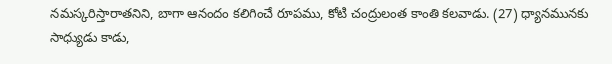నమస్కరిస్తారాతనిని, బాగా ఆనందం కలిగించే రూపము, కోటి చంద్రులంత కాంతి కలవాడు. (27) ధ్యానమునకు సాధ్యుడు కాడు,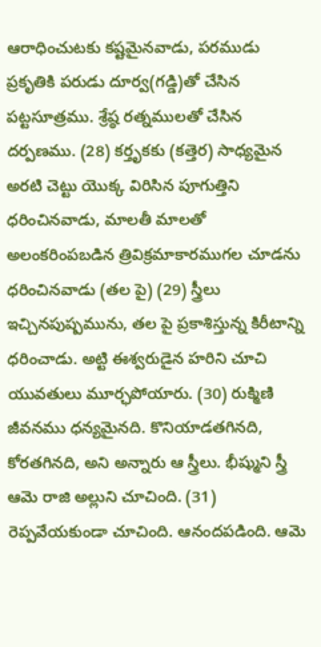ఆరాధించుటకు కష్టమైనవాడు, పరముడు ప్రకృతికి పరుడు దూర్వ(గడ్డి)తో చేసిన పట్టసూత్రము. శ్రేష్ఠ రత్నములతో చేసిన దర్పణము. (28) కర్తృకకు (కత్తెర) సాధ్యమైన అరటి చెట్టు యొక్క విరిసిన పూగుత్తిని ధరించినవాడు, మాలతీ మాలతో అలంకరింపబడిన త్రివిక్రమాకారముగల చూడను ధరించినవాడు (తల పై) (29) స్త్రీలు ఇచ్చినపుష్పమును, తల పై ప్రకాశిస్తున్న కిరీటాన్ని ధరించాడు. అట్టి ఈశ్వరుడైన హరిని చూచి యువతులు మూర్ఛపోయారు. (30) రుక్మిణి జీవనము ధన్యమైనది. కొనియాడతగినది, కోరతగినది, అని అన్నారు ఆ స్త్రీలు. భీష్ముని స్త్రీ ఆమె రాజి అల్లుని చూచింది. (31) రెప్పవేయకుండా చూచింది. ఆనందపడింది. ఆమె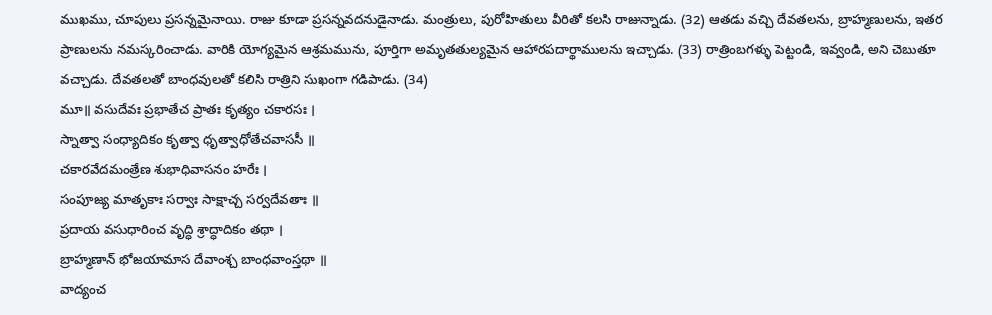ముఖము, చూపులు ప్రసన్నమైనాయి. రాజు కూడా ప్రసన్నవదనుడైనాడు. మంత్రులు, పురోహితులు వీరితో కలసి రాజున్నాడు. (32) ఆతడు వచ్చి దేవతలను, బ్రాహ్మణులను, ఇతర ప్రాణులను నమస్కరించాడు. వారికి యోగ్యమైన ఆశ్రమమును, పూర్తిగా అమృతతుల్యమైన ఆహారపదార్థాములను ఇచ్చాడు. (33) రాత్రింబగళ్ళు పెట్టండి, ఇవ్వండి, అని చెబుతూ వచ్చాడు. దేవతలతో బాంధవులతో కలిసి రాత్రిని సుఖంగా గడిపాడు. (34)
మూ॥ వసుదేవః ప్రభాతేచ ప్రాతః కృత్యం చకారసః ।
స్నాత్వా సంధ్యాదికం కృత్వా ధృత్వాధోతేచవాససీ ॥
చకారవేదమంత్రేణ శుభాధివాసనం హరేః ।
సంపూజ్య మాతృకాః సర్వాః సాక్షాచ్చ సర్వదేవతాః ॥
ప్రదాయ వసుధారించ వృద్ధి శ్రాద్ధాదికం తథా ।
బ్రాహ్మణాన్ భోజయామాస దేవాంశ్చ బాంధవాంస్తథా ॥
వాద్యంచ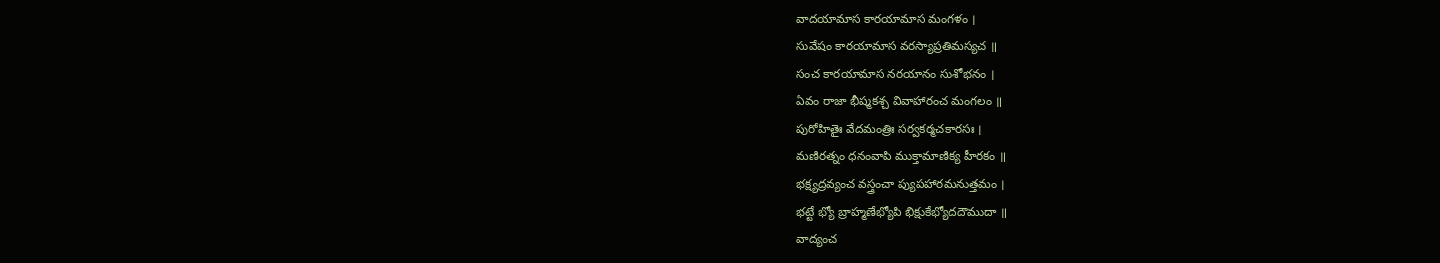వాదయామాస కారయామాస మంగళం ।
సువేషం కారయామాస వరస్యాప్రతిమస్యచ ॥
సంచ కారయామాస నరయానం సుశోభనం ।
ఏవం రాజా భీష్మకశ్చ వివాహారంచ మంగలం ॥
పురోహితైః వేదమంత్రిః సర్వకర్మచకారసః ।
మణిరత్నం ధనంవాపి ముక్తామాణిక్య హీరకం ॥
భక్ష్యద్రవ్యంచ వస్త్రంచా ప్యుపహారమనుత్తమం ।
భట్టే భ్యో బ్రాహ్మణేభ్యోపి భిక్షుకేభ్యోదదౌముదా ॥
వాద్యంచ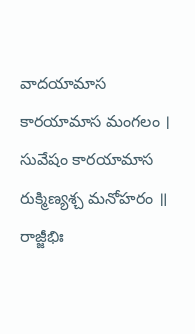వాదయామాస కారయామాస మంగలం ।
సువేషం కారయామాస రుక్మిణ్యశ్చ మనోహరం ॥
రాజ్జీభిః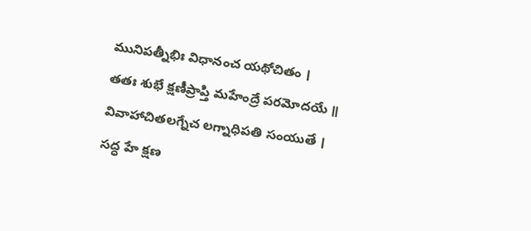మునిపత్నీభిః విధానంచ యథోచితం ।
తతః శుభే క్షణీప్రాప్తి మహేంద్రే పరమోదయే ॥
వివాహాచితలగ్నేచ లగ్నాధిపతి సంయుతే ।
సద్ధ హే క్షణ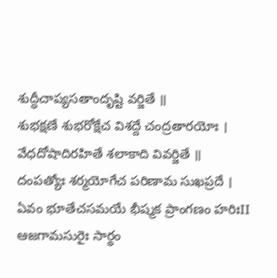శుద్ధీచాప్యసతాందృష్టి వర్జితే ॥
శుభక్షణే శుభరోక్షేచ విశద్దే చంద్రతారయోః ।
వేధదోషాదిరహితే శలాకాది వివర్జితే ॥
దంపత్యోః శర్మయోగేచ పరిణామ సుఖప్రదే ।
ఏవం భూతేచసమయే భీష్మక ప్రాంగణం హరిఃII
ఆజగామసురైః సార్థం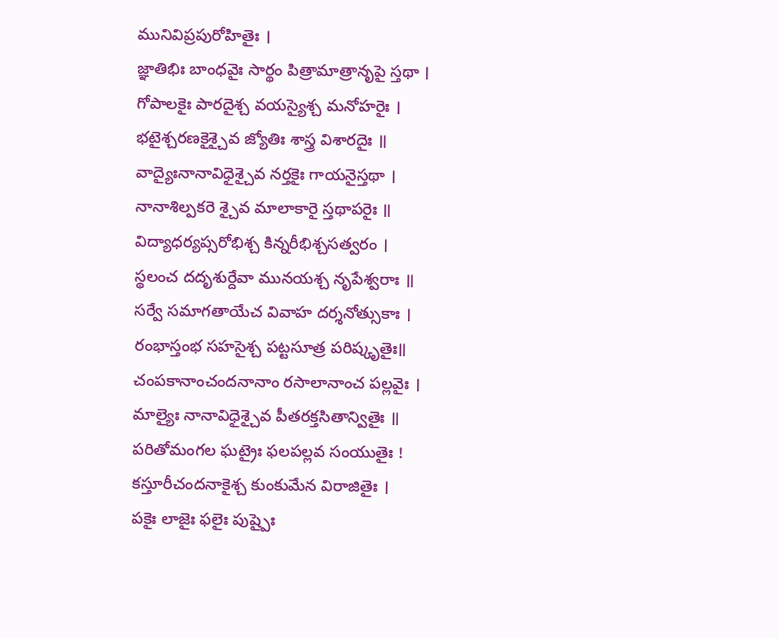మునివిప్రపురోహితైః ।
జ్ఞాతిభిః బాంధవైః సార్థం పిత్రామాత్రానృపై స్తథా ।
గోపాలకైః పారదైశ్చ వయస్యైశ్చ మనోహరైః ।
భటైశ్చరణకైశ్చైవ జ్యోతిః శాస్త్ర విశారదైః ॥
వాద్యైఃనానావిధైశ్చైవ నర్తకైః గాయనైస్తథా ।
నానాశిల్పకరె శ్చైవ మాలాకారై స్తథాపరైః ॥
విద్యాధర్యప్సరోభిశ్చ కిన్నరీభిశ్చసత్వరం ।
స్థలంచ దదృశుర్దేవా మునయశ్చ నృపేశ్వరాః ॥
సర్వే సమాగతాయేచ వివాహ దర్శనోత్సుకాః ।
రంభాస్తంభ సహసైశ్చ పట్టసూత్ర పరిష్కృతైః॥
చంపకానాంచందనానాం రసాలానాంచ పల్లవైః ।
మాల్యైః నానావిధైశ్చైవ పీతరక్తసితాన్వితైః ॥
పరితోమంగల ఘట్రైః ఫలపల్లవ సంయుతైః !
కస్తూరీచందనాకైశ్చ కుంకుమేన విరాజితైః ।
పకైః లాజైః ఫలైః పుష్పైః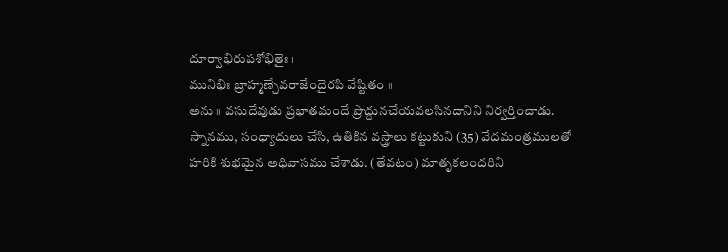దూర్వాభిరుపశోభితైః ।
మునిభిః బ్రాహ్మణ్చేవరాజేందైరపి వేష్టితం ॥
అను ॥ వసుదేవుడు ప్రభాతమందే ప్రొద్దునచేయవలసినదానిని నిర్వర్తించాడు. స్నానము, సంధ్యాదులు చేసి, ఉతికిన వస్త్రాలు కట్టుకుని (35) వేదమంత్రములతో హరికి శుభమైన అధివాసము చేశాడు. (తేవటం) మాతృకలందరిని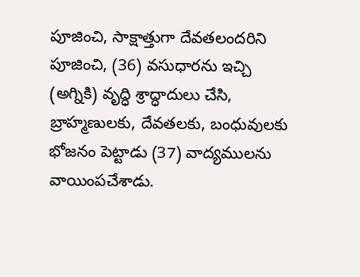పూజించి, సాక్షాత్తుగా దేవతలందరిని పూజించి, (36) వసుధారను ఇచ్చి (అగ్నికి) వృద్ధి శ్రాద్ధాదులు చేసి, బ్రాహ్మణులకు, దేవతలకు, బంధువులకు భోజనం పెట్టాడు (37) వాద్యములను వాయింపచేశాడు.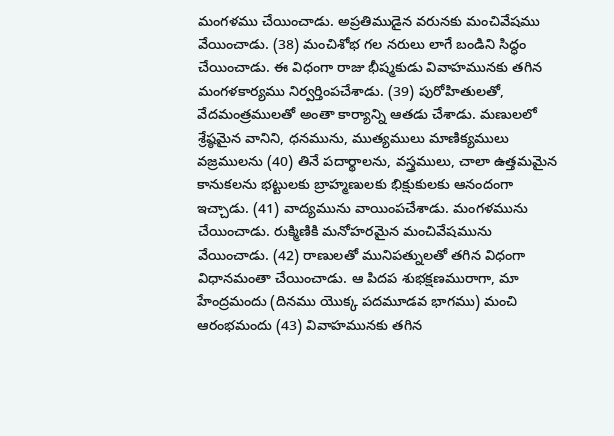మంగళము చేయించాడు. అప్రతిముడైన వరునకు మంచివేషము వేయించాడు. (38) మంచిశోభ గల నరులు లాగే బండిని సిద్ధం చేయించాడు. ఈ విధంగా రాజు భీష్మకుడు వివాహమునకు తగిన మంగళకార్యము నిర్వర్తింపచేశాడు. (39) పురోహితులతో, వేదమంత్రములతో అంతా కార్యాన్ని ఆతడు చేశాడు. మణులలో శ్రేష్ఠమైన వానిని, ధనమును, ముత్యములు మాణిక్యములు వజ్రములను (40) తినే పదార్థాలను, వస్త్రములు, చాలా ఉత్తమమైన కానుకలను భట్టులకు బ్రాహ్మణులకు భిక్షుకులకు ఆనందంగా ఇచ్చాడు. (41) వాద్యమును వాయింపచేశాడు. మంగళమును చేయించాడు. రుక్మిణికి మనోహరమైన మంచివేషమును వేయించాడు. (42) రాణులతో మునిపత్నులతో తగిన విధంగా విధానమంతా చేయించాడు. ఆ పిదప శుభక్షణమురాగా, మా హేంద్రమందు (దినము యొక్క పదమూడవ భాగము) మంచి ఆరంభమందు (43) వివాహమునకు తగిన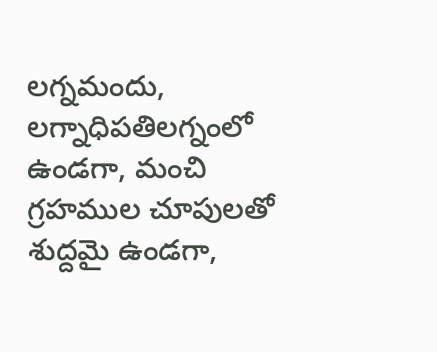లగ్నమందు, లగ్నాధిపతిలగ్నంలో ఉండగా, మంచి గ్రహముల చూపులతో శుద్దమై ఉండగా,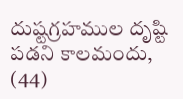దుష్టగ్రహముల దృష్టి పడని కాలమందు, (44)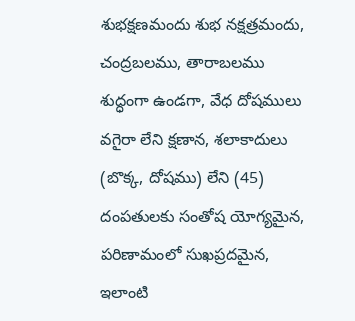శుభక్షణమందు శుభ నక్షత్రమందు, చంద్రబలము, తారాబలము శుద్ధంగా ఉండగా, వేధ దోషములు వగైరా లేని క్షణాన, శలాకాదులు (బొక్క, దోషము) లేని (45) దంపతులకు సంతోష యోగ్యమైన, పరిణామంలో సుఖప్రదమైన, ఇలాంటి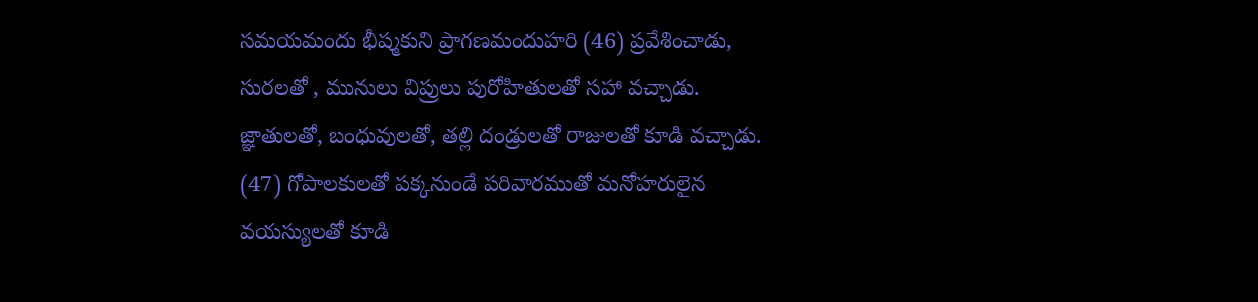సమయమందు భీష్మకుని ప్రాగణమందుహరి (46) ప్రవేశించాడు, సురలతో , మునులు విప్రులు పురోహితులతో సహా వచ్చాడు. జ్ఞాతులతో, బంధువులతో, తల్లి దండ్రులతో రాజులతో కూడి వచ్చాడు. (47) గోపాలకులతో పక్కనుండే పరివారముతో మనోహరులైన వయస్యులతో కూడి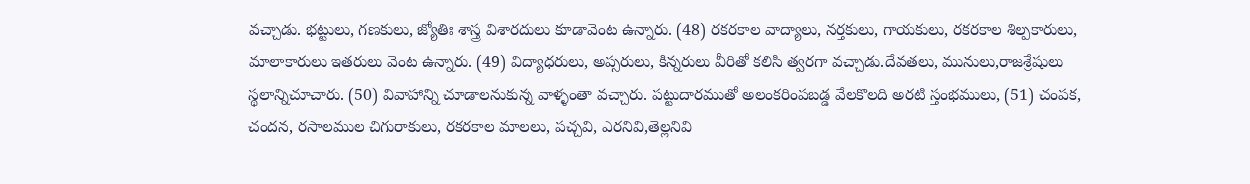వచ్చాడు. భట్టులు, గణకులు, జ్యోతిః శాస్త్ర విశారదులు కూడావెంట ఉన్నారు. (48) రకరకాల వాద్యాలు, నర్తకులు, గాయకులు, రకరకాల శిల్పకారులు, మాలాకారులు ఇతరులు వెంట ఉన్నారు. (49) విద్యాధరులు, అప్సరులు, కిన్నరులు వీరితో కలిసి త్వరగా వచ్చాడు.దేవతలు, మునులు,రాజశ్రేషులు స్థలాన్నిచూచారు. (50) వివాహాన్ని చూడాలనుకున్న వాళ్ళంతా వచ్చారు. పట్టుదారముతో అలంకరింపబడ్డ వేలకొలది అరటి స్తంభములు, (51) చంపక, చందన, రసాలముల చిగురాకులు, రకరకాల మాలలు, పచ్చవి, ఎరనివి,తెల్లనివి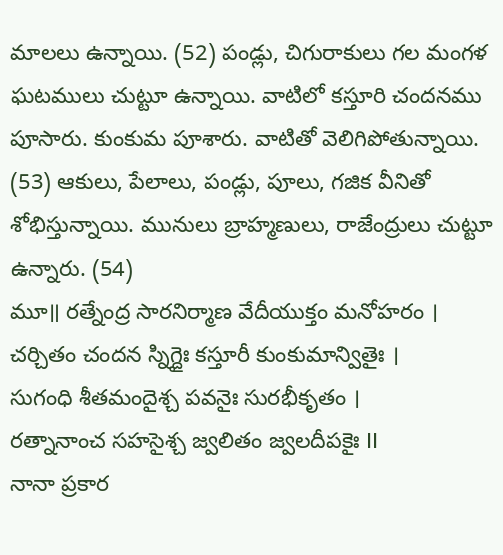మాలలు ఉన్నాయి. (52) పండ్లు, చిగురాకులు గల మంగళ ఘటములు చుట్టూ ఉన్నాయి. వాటిలో కస్తూరి చందనము పూసారు. కుంకుమ పూశారు. వాటితో వెలిగిపోతున్నాయి. (53) ఆకులు, పేలాలు, పండ్లు, పూలు, గజిక వీనితో శోభిస్తున్నాయి. మునులు బ్రాహ్మణులు, రాజేంద్రులు చుట్టూ ఉన్నారు. (54)
మూ॥ రత్నేంద్ర సారనిర్మాణ వేదీయుక్తం మనోహరం ।
చర్చితం చందన స్నిగ్దైః కస్తూరీ కుంకుమాన్వితైః ।
సుగంధి శీతమందైశ్చ పవనైః సురభీకృతం ।
రత్నానాంచ సహసైశ్చ జ్వలితం జ్వలదీపకైః II
నానా ప్రకార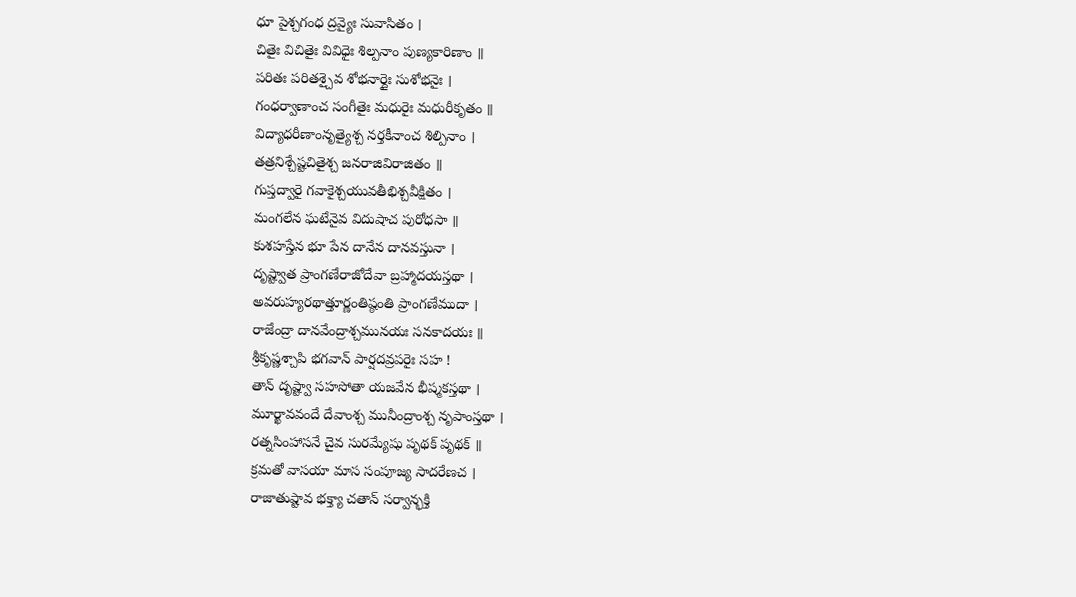ధూ పైశ్చగంధ ద్రవ్యైః సువాసితం ।
చితైః విచితైః వివిధైః శిల్పనాం పుణ్యకారిణాం ॥
పరితః పరితశ్చైవ శోభనార్దైః సుశోభనైః ।
గంధర్వాణాంచ సంగీతైః మధురైః మధురీకృతం ॥
విద్యాధరీణాంనృత్యైశ్చ నర్తకీనాంచ శిల్పినాం ।
తత్రనిశ్చేష్టచితైశ్చ జనరాజివిరాజితం ॥
గుప్తద్వారై గవాకైశ్చయువతీభిశ్చవీక్షితం ।
మంగలేన ఘటేనైవ విదుషాచ పురోధసా ॥
కుశహస్తేన భూ పేన దానేన దానవస్తునా ।
దృష్ట్వాత ప్రాంగణేరాజోదేవా బ్రహ్మాదయస్తథా ।
అవరుహ్యరథాత్తూర్ణంతిష్ఠంతి ప్రాంగణేముదా ।
రాజేంద్రా దానవేంద్రాశ్చమునయః సనకాదయః ॥
శ్రీకృష్ణశ్చాపి భగవాన్ పార్షదవ్రపరైః సహ !
తాన్ దృష్ట్వా సహసోతా యజవేన భీష్మకస్తథా ।
మూర్ఖావవందే దేవాంశ్చ మునీంద్రాంశ్చ నృపాంస్తథా ।
రత్నసింహాసనే చైవ సురమ్యేషు పృథక్ పృథక్ ॥
క్రమతో వాసయా మాస సంపూజ్య సాదరేణచ ।
రాజాతుష్టావ భక్త్యా చతాన్ సర్వాన్భక్తి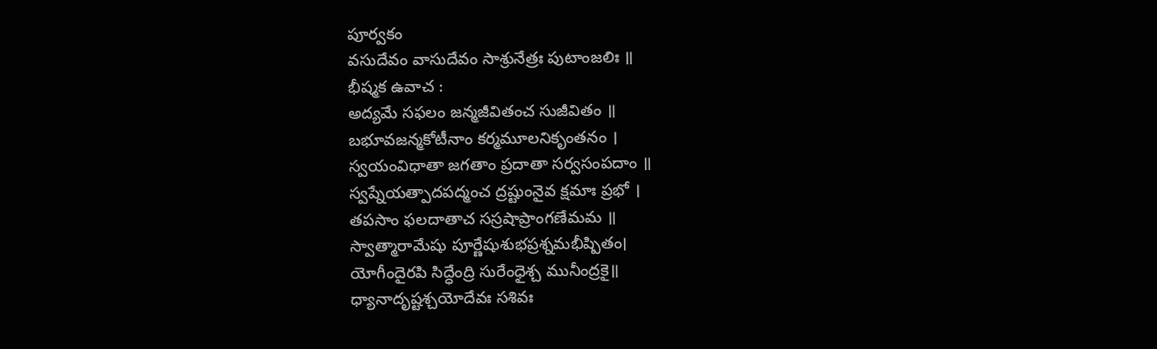పూర్వకం
వసుదేవం వాసుదేవం సాశ్రునేత్రః పుటాంజలిః ॥
భీష్మక ఉవాచ :
అద్యమే సఫలం జన్మజీవితంచ సుజీవితం ॥
బభూవజన్మకోటీనాం కర్మమూలనికృంతనం ।
స్వయంవిధాతా జగతాం ప్రదాతా సర్వసంపదాం ॥
స్వప్నేయత్పాదపద్మంచ ద్రష్టుంనైవ క్షమాః ప్రభో ।
తపసాం ఫలదాతాచ సస్రషాప్రాంగణేమమ ॥
స్వాత్మారామేషు పూర్ణేషుశుభప్రశ్నమభీష్పితం।
యోగీందైరపి సిద్ధేంద్రి సురేంధైశ్చ మునీంద్రకై॥
ధ్యానాదృష్టశ్చయోదేవః సశివః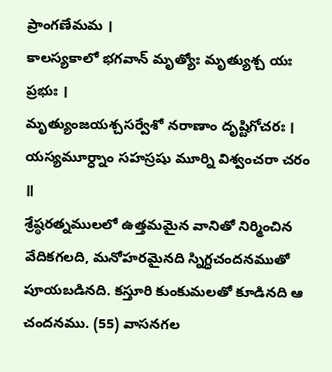ప్రాంగణేమమ ।
కాలస్యకాలో భగవాన్ మృత్యోః మృత్యుశ్చ యః ప్రభుః ।
మృత్యుంజయశ్చసర్వేశో నరాణాం దృష్టిగోచరః ।
యస్యమూర్ధ్నాం సహస్రషు మూర్ని విశ్వంచరా చరం ॥
శ్రేష్ఠరత్నములలో ఉత్తమమైన వానితో నిర్మించిన వేదికగలది, మనోహరమైనది స్నిగ్ధచందనముతో పూయబడినది. కస్తూరి కుంకుమలతో కూడినది ఆ చందనము. (55) వాసనగల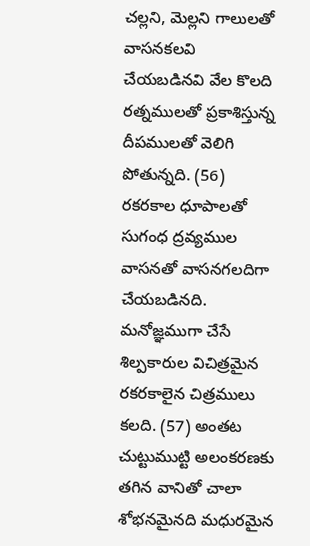చల్లని, మెల్లని గాలులతో వాసనకలవి చేయబడినవి వేల కొలది రత్నములతో ప్రకాశిస్తున్న దీపములతో వెలిగి పోతున్నది. (56) రకరకాల ధూపాలతో సుగంధ ద్రవ్యముల వాసనతో వాసనగలదిగా చేయబడినది. మనోజ్ఞముగా చేసే శిల్పకారుల విచిత్రమైన రకరకాలైన చిత్రములు కలది. (57) అంతట చుట్టుముట్టి అలంకరణకు తగిన వానితో చాలా శోభనమైనది మధురమైన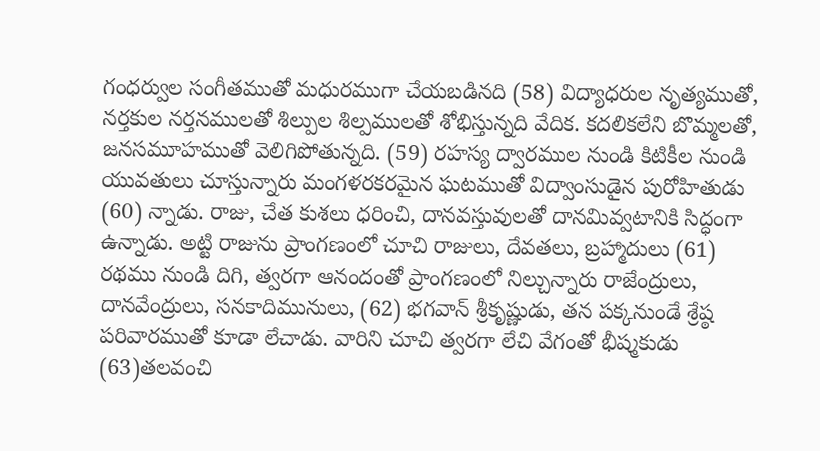గంధర్వుల సంగీతముతో మధురముగా చేయబడినది (58) విద్యాధరుల నృత్యముతో, నర్తకుల నర్తనములతో శిల్పుల శిల్పములతో శోభిస్తున్నది వేదిక. కదలికలేని బొమ్మలతో, జనసమూహముతో వెలిగిపోతున్నది. (59) రహస్య ద్వారముల నుండి కిటికీల నుండి యువతులు చూస్తున్నారు మంగళరకరమైన ఘటముతో విద్వాంసుడైన పురోహితుడు (60) న్నాడు. రాజు, చేత కుశలు ధరించి, దానవస్తువులతో దానమివ్వటానికి సిద్ధంగా ఉన్నాడు. అట్టి రాజును ప్రాంగణంలో చూచి రాజులు, దేవతలు, బ్రహ్మాదులు (61) రథము నుండి దిగి, త్వరగా ఆనందంతో ప్రాంగణంలో నిల్చున్నారు రాజేంద్రులు, దానవేంద్రులు, సనకాదిమునులు, (62) భగవాన్ శ్రీకృష్ణుడు, తన పక్కనుండే శ్రేష్ఠ పరివారముతో కూడా లేచాడు. వారిని చూచి త్వరగా లేచి వేగంతో భీష్మకుడు (63)తలవంచి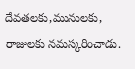దేవతలకు,మునులకు, రాజులకు నమస్కరించాడు.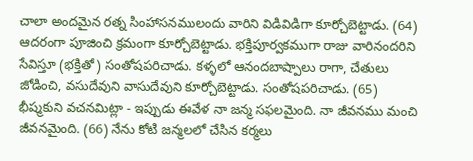చాలా అందమైన రత్న సింహాసనములందు వారిని విడివిడిగా కూర్చోబెట్టాడు. (64) ఆదరంగా పూజించి క్రమంగా కూర్చోబెట్టాడు. భక్తిపూర్వకముగా రాజు వారినందరిని సేవిస్తూ (భక్తితో) సంతోషపరిచాడు. కళ్ళలో ఆనందబాష్పాలు రాగా, చేతులు జోడించి, వసుదేవుని వాసుదేవుని కూర్చోబెట్టాడు. సంతోషపరిచాడు. (65) భీష్మకుని వచనమిట్లా - ఇప్పుడు ఈవేళ నా జన్మ సఫలమైంది. నా జీవనము మంచి జీవనమైంది. (66) నేను కోటి జన్మలలో చేసిన కర్మలు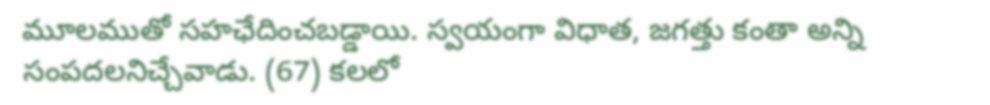మూలముతో సహఛేదించబడ్డాయి. స్వయంగా విధాత, జగత్తు కంతా అన్ని సంపదలనిచ్చేవాడు. (67) కలలో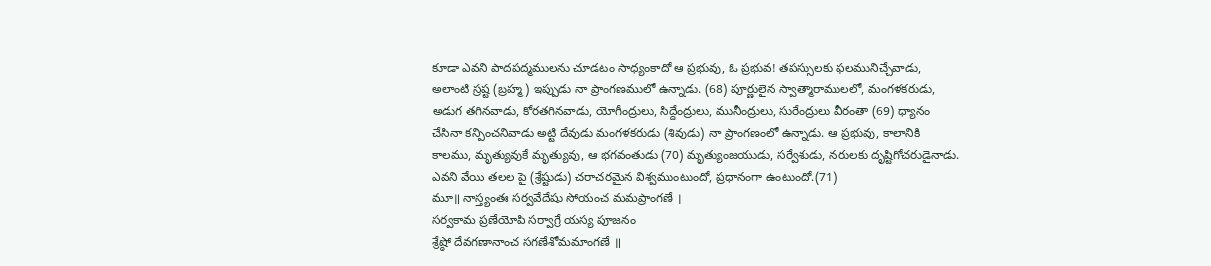కూడా ఎవని పాదపద్మములను చూడటం సాధ్యంకాదో ఆ ప్రభువు, ఓ ప్రభువ! తపస్సులకు ఫలమునిచ్చేవాడు, అలాంటి స్రష్ట (బ్రహ్మ) ఇప్పుడు నా ప్రాంగణములో ఉన్నాడు. (68) పూర్ణులైన స్వాత్మారాములలో, మంగళకరుడు, అడుగ తగినవాడు, కోరతగినవాడు, యోగీంద్రులు, సిద్దేంద్రులు, మునీంద్రులు, సురేంద్రులు వీరంతా (69) ధ్యానం చేసినా కన్పించనివాడు అట్టి దేవుడు మంగళకరుడు (శివుడు) నా ప్రాంగణంలో ఉన్నాడు. ఆ ప్రభువు, కాలానికి కాలము, మృత్యువుకే మృత్యువు, ఆ భగవంతుడు (70) మృత్యుంజయుడు, సర్వేశుడు, నరులకు దృష్టిగోచరుడైనాడు. ఎవని వేయి తలల పై (శ్రేష్టుడు) చరాచరమైన విశ్వముంటుందో, ప్రధానంగా ఉంటుందో.(71)
మూ॥ నాస్త్యంతః సర్వవేదేషు సోయంచ మమప్రాంగణే ।
సర్వకామ ప్రణేయోపి సర్వాగ్రే యస్య పూజనం
శ్రేష్ఠో దేవగణానాంచ సగణేశోమమాంగణే ॥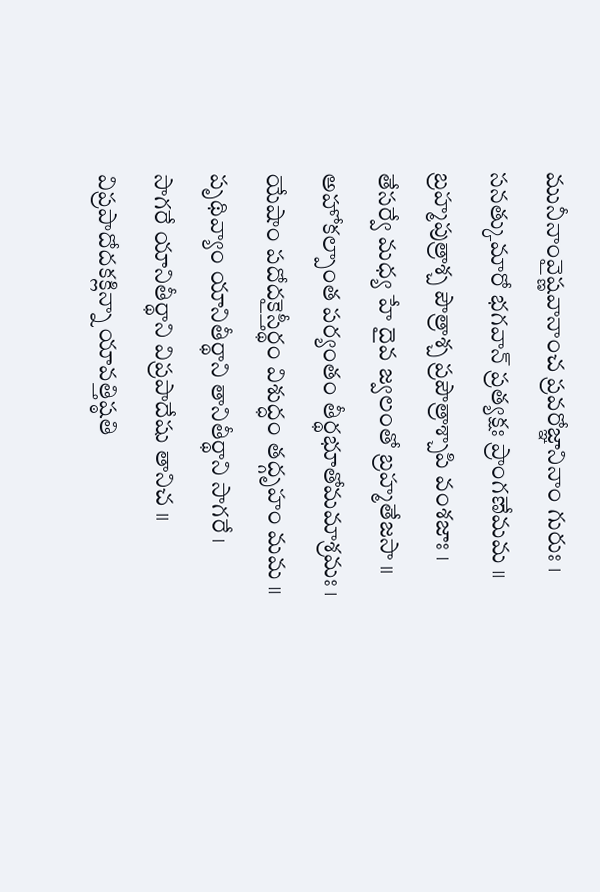మునీనాంవైష్ణవానాంచ ప్రవరోజ్ఞానినాం గురుః ।
సనత్కుమారో భగవాన్ ప్రత్యక్షః ప్రాంగణేమమ ॥
బ్రహ్మపుత్రాశ్చ పౌత్రాశ్చ ప్రపౌత్రాశ్చాపి వంశజాః ।
తేసర్వే మధ్య హే దైవ జ్వలంతో బ్రహ్మతేజసా ॥
అహోకల్పాంత పర్యంతం తీర్థభూతోమమాశ్రమః ।
యేషాం పదోదకైస్తీర్థం విశుద్ధం తద్గృహం మమ ॥
పృథివ్యాం యానితీర్థాని తానితీర్థాని సాగరే ।
సాగరే యానితీర్థాని విప్రపాదేషు తానిచ ॥
విప్రపాదోదకక్లిన్నా యావత్తిష్ఠతి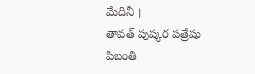మేదినీ ।
తావత్ పుష్కర పత్రేషు పిబంతి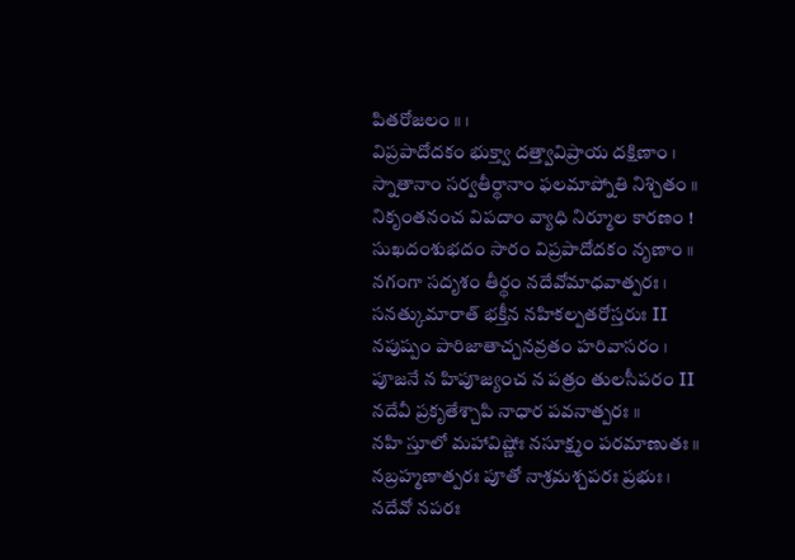పితరోజలం ॥ ।
విప్రపాదోదకం భుక్త్వా దత్త్వావిప్రాయ దక్షిణాం ।
స్నాతానాం సర్వతీర్థానాం ఫలమాప్నోతి నిశ్చితం ॥
నికృంతనంచ విపదాం వ్యాధి నిర్మూల కారణం !
సుఖదంశుభదం సారం విప్రపాదోదకం నృణాం ॥
నగంగా సదృశం తీర్థం నదేవోమాధవాత్పరః ।
సనత్కుమారాత్ భక్తీన నహికల్పతరోస్తరుః II
నపుష్పం పారిజాతాచ్చనవ్రతం హరివాసరం ।
పూజనే న హిపూజ్యంచ న పత్రం తులసీపరం II
నదేవీ ప్రకృతేశ్చాపి నాధార పవనాత్పరః ॥
నహి స్తూలో మహావిష్ణోః నసూక్ష్మం పరమాణుతః ॥
నబ్రహ్మణాత్పరః పూతో నాశ్రమశ్చపరః ప్రభుః ।
నదేవో నపరః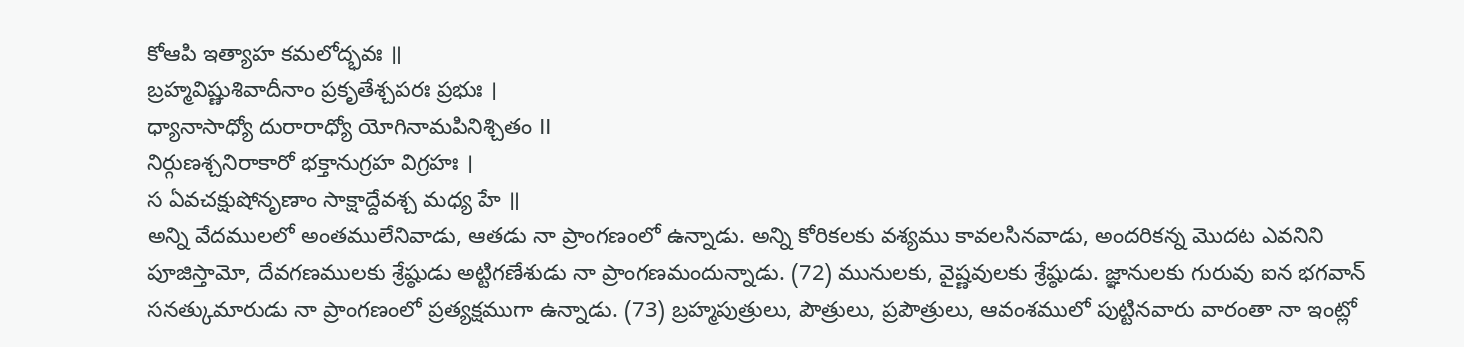కోఆపి ఇత్యాహ కమలోద్భవః ॥
బ్రహ్మవిష్ణుశివాదీనాం ప్రకృతేశ్చపరః ప్రభుః ।
ధ్యానాసాధ్యో దురారాధ్యో యోగినామపినిశ్చితం II
నిర్గుణశ్చనిరాకారో భక్తానుగ్రహ విగ్రహః ।
స ఏవచక్షుషోనృణాం సాక్షాద్దేవశ్చ మధ్య హే ॥
అన్ని వేదములలో అంతములేనివాడు, ఆతడు నా ప్రాంగణంలో ఉన్నాడు. అన్ని కోరికలకు వశ్యము కావలసినవాడు, అందరికన్న మొదట ఎవనిని పూజిస్తామో, దేవగణములకు శ్రేష్ఠుడు అట్టిగణేశుడు నా ప్రాంగణమందున్నాడు. (72) మునులకు, వైష్ణవులకు శ్రేష్ఠుడు. జ్ఞానులకు గురువు ఐన భగవాన్ సనత్కుమారుడు నా ప్రాంగణంలో ప్రత్యక్షముగా ఉన్నాడు. (73) బ్రహ్మపుత్రులు, పౌత్రులు, ప్రపౌత్రులు, ఆవంశములో పుట్టినవారు వారంతా నా ఇంట్లో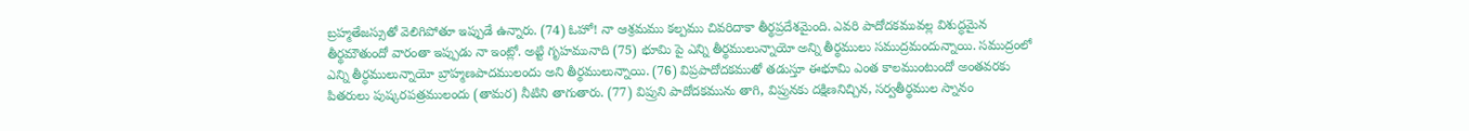బ్రహ్మతేజస్సుతో వెలిగిపోతూ ఇప్పుడే ఉన్నారు. (74) ఓహో! నా ఆశ్రమము కల్పము చివరిదాకా తీర్థప్రదేశమైంది. ఎవరి పాదోదకమువల్ల విశుద్ధమైన తీర్థమౌతుందో వారంతా ఇప్పుడు నా ఇంట్లో. అట్టి గృహమునాది (75) భూమి పై ఎన్ని తీర్థములున్నాయో అన్ని తీర్థములు సముద్రమందున్నాయి. సముద్రంలో ఎన్ని తీర్ధములున్నాయో బ్రాహ్మణపాదములందు అని తీర్థములున్నాయి. (76) విప్రపాదోదకముతో తడుస్తూ ఈభూమి ఎంత కాలముంటుందో అంతవరకు పితరులు పుష్కరపత్రములందు (తామర) నీటిని తాగుతారు. (77) విప్రుని పాదోదకమును తాగి, విప్రునకు దక్షిణనిచ్చిన, సర్వతీర్థముల స్నానం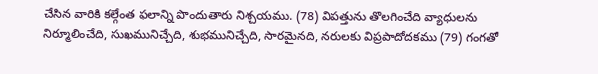చేసిన వారికి కల్గేంత ఫలాన్ని పొందుతారు నిశ్చయము. (78) విపత్తును తొలగించేది వ్యాధులను నిర్మూలించేది, సుఖమునిచ్చేది, శుభమునిచ్చేది, సారమైనది, నరులకు విప్రపాదోదకము (79) గంగతో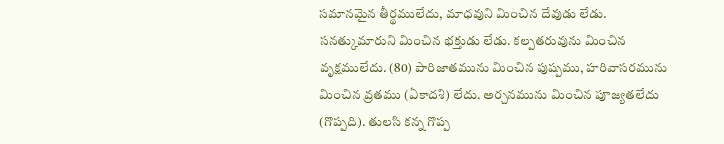సమానమైన తీర్థములేదు, మాధవుని మించిన దేవుడు లేడు. సనత్కుమారుని మించిన భక్తుడు లేడు. కల్పతరువును మించిన వృక్షములేదు. (80) పారిజాతమును మించిన పుష్పము, హరివాసరమును మించిన వ్రతము (ఏకాదశి) లేదు. అర్చనమును మించిన పూజ్యతలేదు (గొప్పది). తులసి కన్న గొప్ప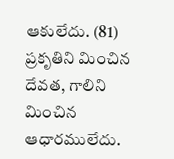ఆకులేదు. (81) ప్రకృతిని మించిన దేవత, గాలిని మించిన ఆధారములేదు.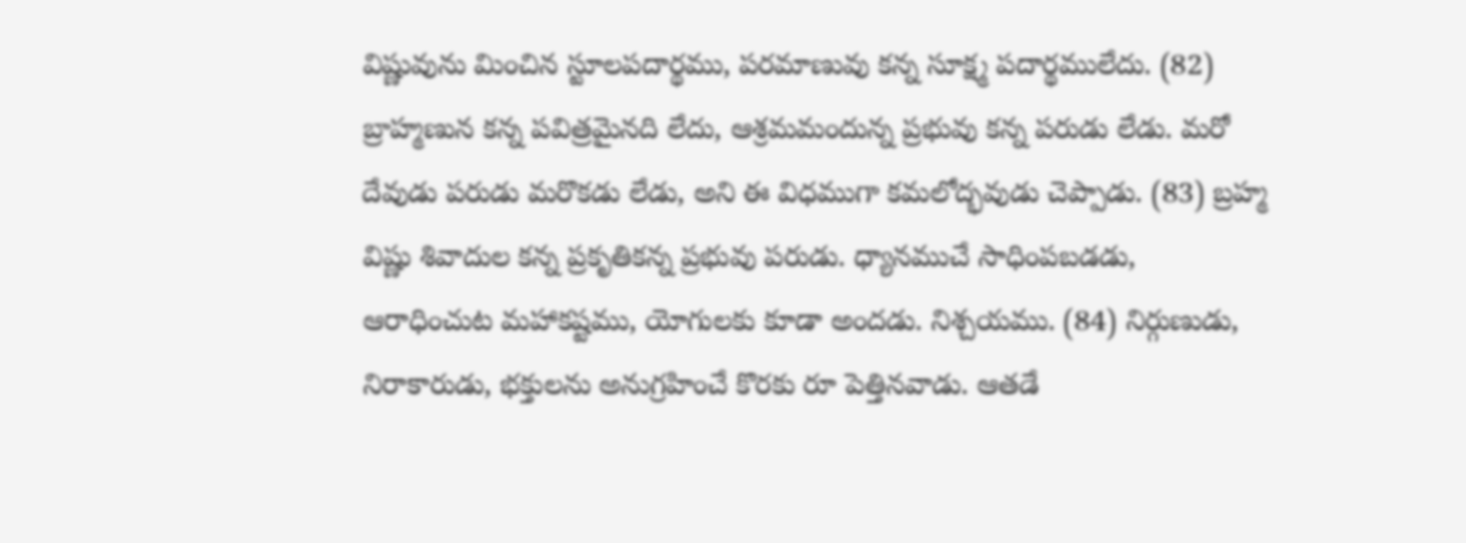విష్ణువును మించిన స్టూలపదార్థము, పరమాణువు కన్న సూక్ష్మ పదార్థములేదు. (82) బ్రాహ్మణున కన్న పవిత్రమైనది లేదు, ఆశ్రమమందున్న ప్రభువు కన్న పరుడు లేడు. మరో దేవుడు పరుడు మరొకడు లేడు, అని ఈ విధముగా కమలోద్భవుడు చెప్పాడు. (83) బ్రహ్మ విష్ణు శివాదుల కన్న ప్రకృతికన్న ప్రభువు పరుడు. ధ్యానముచే సాధింపబడడు, ఆరాధించుట మహాకష్టము, యోగులకు కూడా అందడు. నిశ్చయము. (84) నిర్గుణుడు, నిరాకారుడు, భక్తులను అనుగ్రహించే కొరకు రూ పెత్తినవాడు. ఆతడే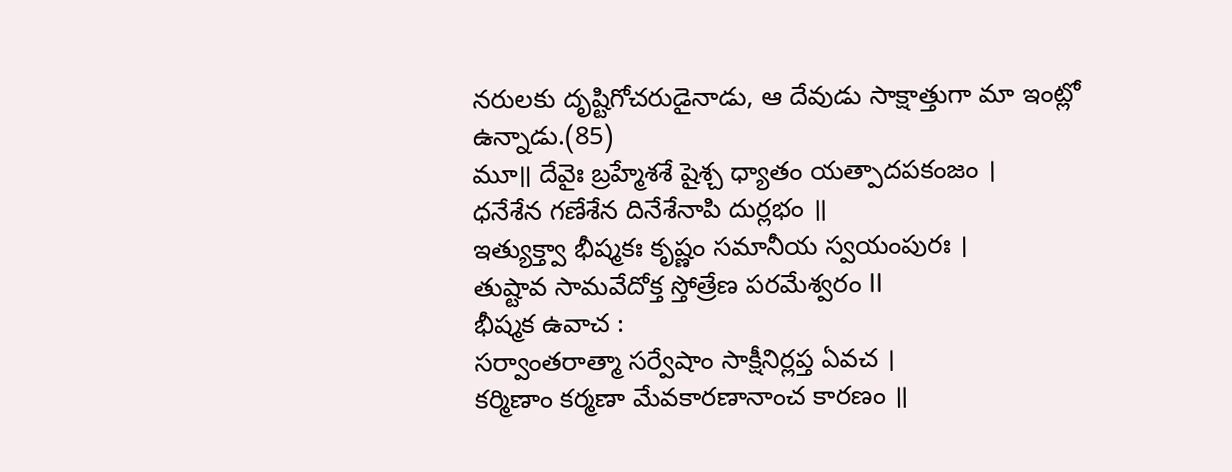నరులకు దృష్టిగోచరుడైనాడు, ఆ దేవుడు సాక్షాత్తుగా మా ఇంట్లో ఉన్నాడు.(85)
మూ॥ దేవైః బ్రహ్మేశశే షైశ్చ ధ్యాతం యత్పాదపకంజం ।
ధనేశేన గణేశేన దినేశేనాపి దుర్లభం ॥
ఇత్యుక్త్వా భీష్మకః కృష్ణం సమానీయ స్వయంపురః ।
తుష్టావ సామవేదోక్త స్తోత్రేణ పరమేశ్వరం II
భీష్మక ఉవాచ :
సర్వాంతరాత్మా సర్వేషాం సాక్షీనిర్లప్త ఏవచ ।
కర్మిణాం కర్మణా మేవకారణానాంచ కారణం ॥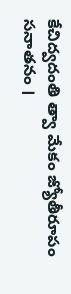కేచిద్వదంతి త్వా మేకం జ్యోతీరూపం సనాతనం ।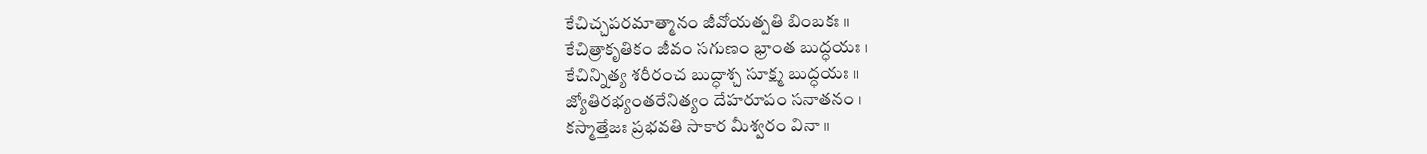కేచిచ్చపరమాత్మానం జీవోయత్పతి బింబకః ॥
కేచిత్రాకృతికం జీవం సగుణం భ్రాంత బుద్ధయః ।
కేచిన్నిత్య శరీరంచ బుద్ధాశ్చ సూక్ష్మ బుద్ధయః ॥
జ్యోతిరభ్యంతరేనిత్యం దేహరూపం సనాతనం ।
కస్మాత్తేజః ప్రభవతి సాకార మీశ్వరం వినా ॥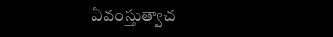ఏవంస్తుత్వాచ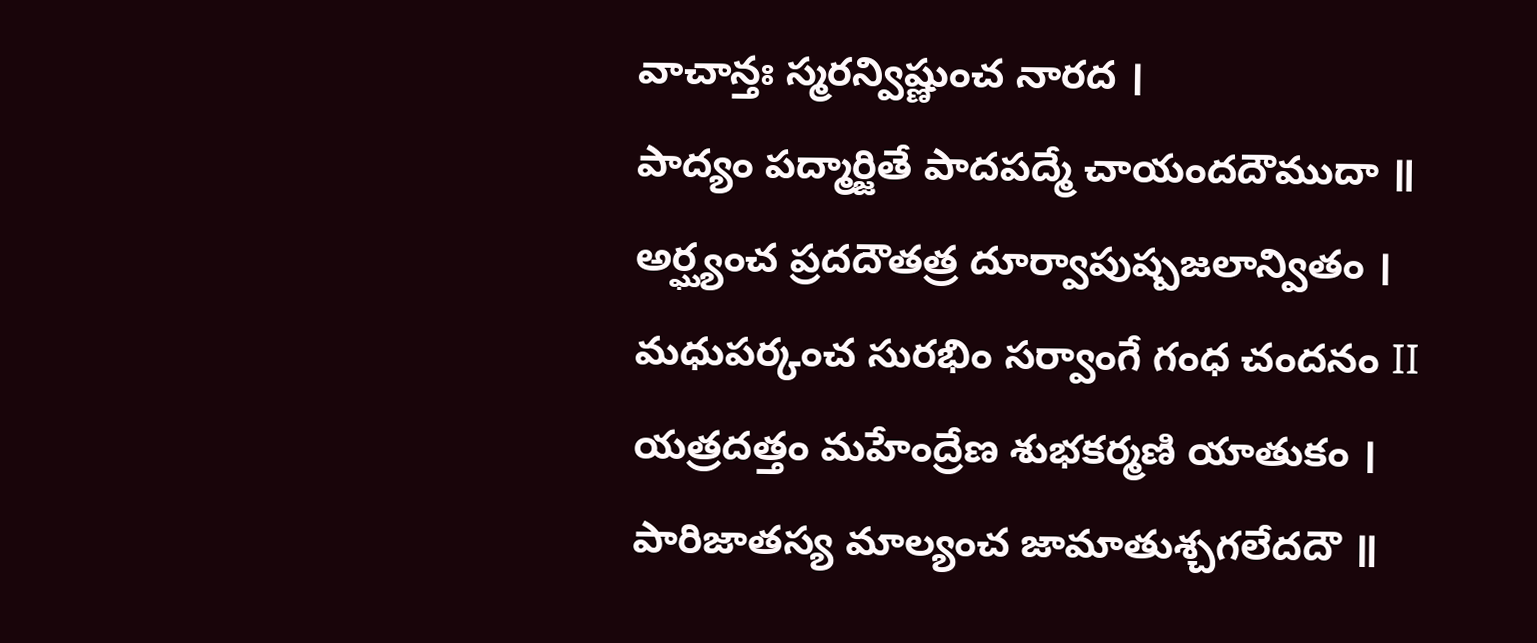వాచాన్తః స్మరన్విష్ణుంచ నారద ।
పాద్యం పద్మార్జితే పాదపద్మే చాయందదౌముదా ॥
అర్ఘ్యంచ ప్రదదౌతత్ర దూర్వాపుష్పజలాన్వితం ।
మధుపర్కంచ సురభిం సర్వాంగే గంధ చందనం II
యత్రదత్తం మహేంద్రేణ శుభకర్మణి యాతుకం ।
పారిజాతస్య మాల్యంచ జామాతుశ్చగలేదదౌ ॥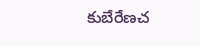కుబేరేణచ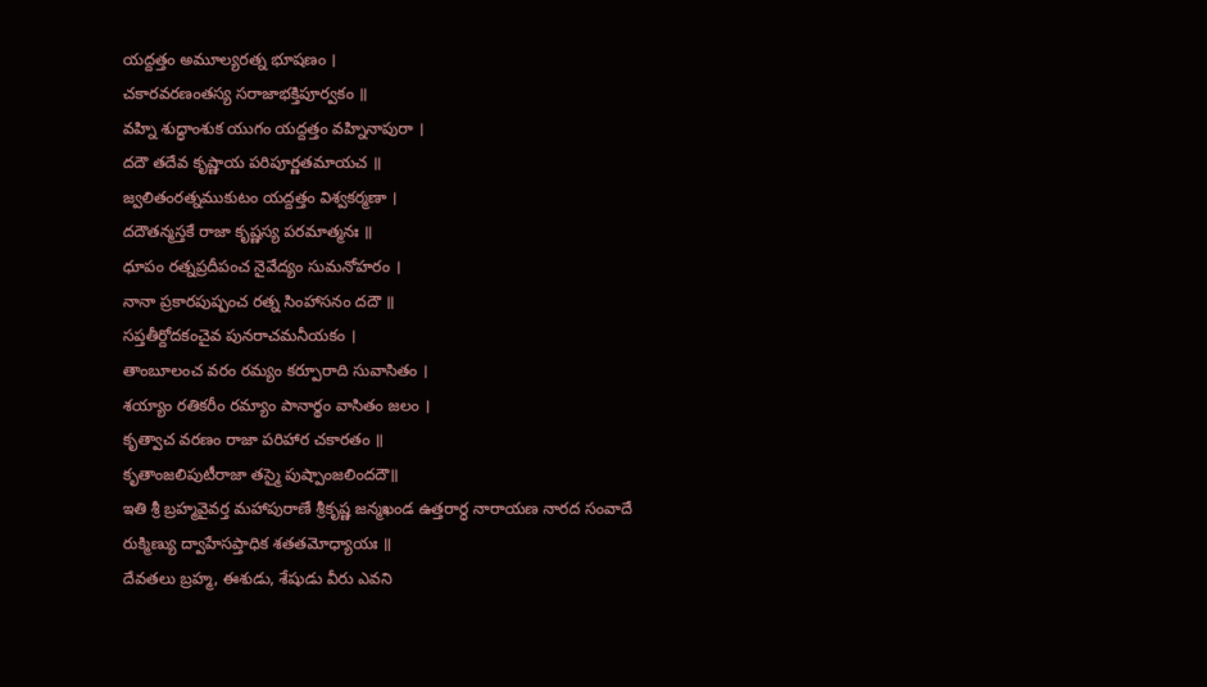యద్దత్తం అమూల్యరత్న భూషణం ।
చకారవరణంతస్య సరాజాభక్తిపూర్వకం ॥
వహ్ని శుద్ధాంశుక యుగం యద్దత్తం వహ్నినాపురా ।
దదౌ తదేవ కృష్ణాయ పరిపూర్ణతమాయచ ॥
జ్వలితంరత్నముకుటం యద్దత్తం విశ్వకర్మణా ।
దదౌతన్మస్తకే రాజా కృష్ణస్య పరమాత్మనః ॥
ధూపం రత్నప్రదీపంచ నైవేద్యం సుమనోహరం ।
నానా ప్రకారపుష్పంచ రత్న సింహాసనం దదౌ ॥
సప్తతీర్దోదకంచైవ పునరాచమనీయకం ।
తాంబూలంచ వరం రమ్యం కర్పూరాది సువాసితం ।
శయ్యాం రతికరీం రమ్యాం పానార్థం వాసితం జలం ।
కృత్వాచ వరణం రాజా పరిహార చకారతం ॥
కృతాంజలిపుటీరాజా తస్మై పుష్పాంజలిందదౌ॥
ఇతి శ్రీ బ్రహ్మవైవర్త మహాపురాణే శ్రీకృష్ణ జన్మఖండ ఉత్తరార్ధ నారాయణ నారద సంవాదే రుక్మిణ్యు ద్వాహేసప్తాధిక శతతమోధ్యాయః ॥
దేవతలు బ్రహ్మ, ఈశుడు, శేషుడు వీరు ఎవని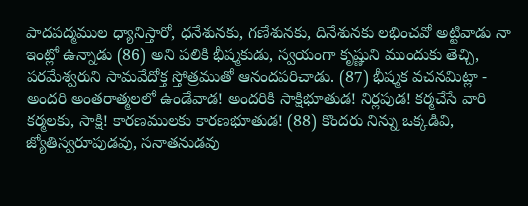పాదపద్మముల ధ్యానిస్తారో, ధనేశునకు, గణేశునకు, దినేశునకు లభించవో అట్టివాడు నా ఇంట్లో ఉన్నాడు (86) అని పలికి భీష్మకుడు, స్వయంగా కృష్ణుని ముందుకు తెచ్చి, పరమేశ్వరుని సామవేదోక్త స్తోత్రముతో ఆనందపరిచాడు. (87) భీష్మక వచనమిట్లా - అందరి అంతరాత్మలలో ఉండేవాడ! అందరికి సాక్షిభూతుడ! నిర్లపుడ! కర్మచేసే వారి కర్మలకు, సాక్షి! కారణములకు కారణభూతుడ! (88) కొందరు నిన్ను ఒక్కడివి, జ్యోతిస్వరూపుడవు, సనాతనుడవు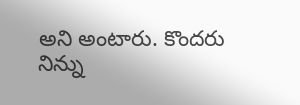అని అంటారు. కొందరు నిన్ను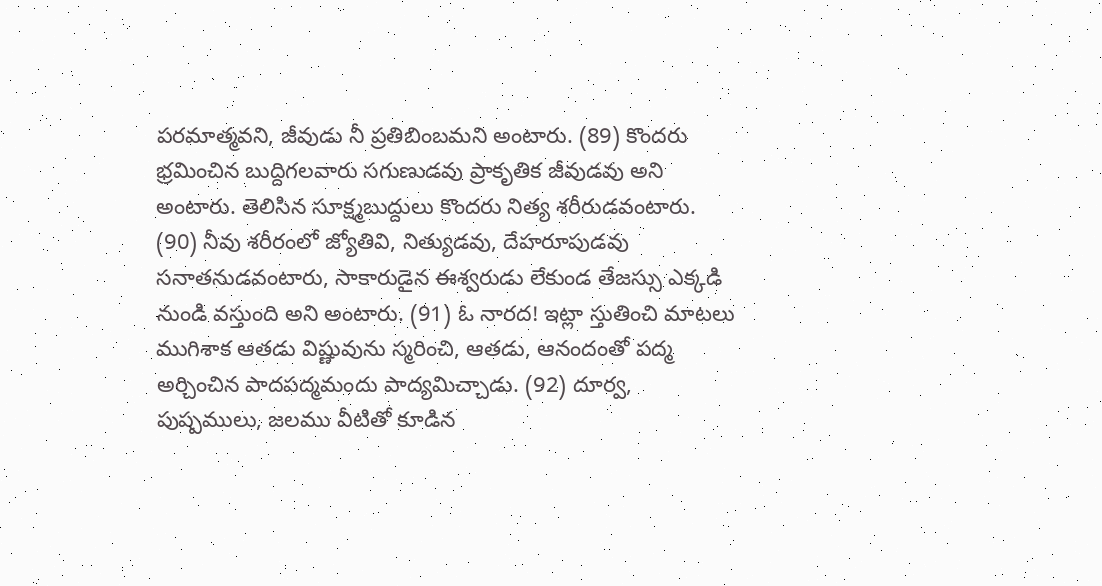పరమాత్మవని, జీవుడు నీ ప్రతిబింబమని అంటారు. (89) కొందరు భ్రమించిన బుద్దిగలవారు సగుణుడవు ప్రాకృతిక జీవుడవు అని అంటారు. తెలిసిన సూక్ష్మబుద్దులు కొందరు నిత్య శరీరుడవంటారు. (90) నీవు శరీరంలో జ్యోతివి, నిత్యుడవు, దేహరూపుడవు సనాతనుడవంటారు, సాకారుడైన ఈశ్వరుడు లేకుండ తేజస్సు ఎక్కడి నుండి వస్తుంది అని అంటారు. (91) ఓ నారద! ఇట్లా స్తుతించి మాటలు ముగిశాక ఆతడు విష్ణువును స్మరించి, ఆతడు, ఆనందంతో పద్మ అర్చించిన పాదపద్మమందు పాద్యమిచ్చాడు. (92) దూర్వ, పుష్పములు, జలము వీటితో కూడిన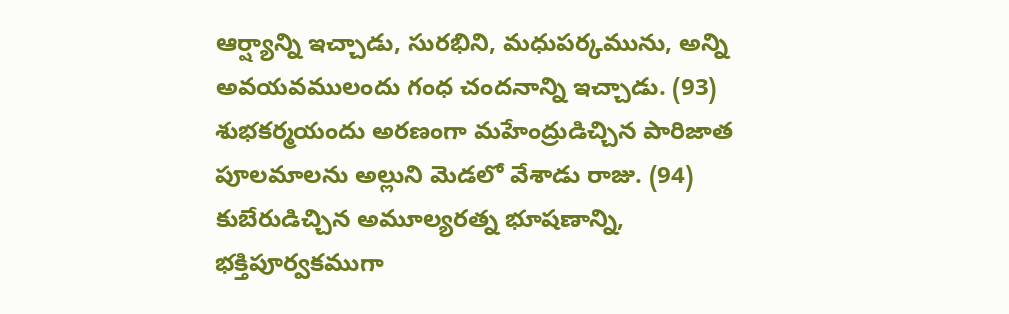ఆర్ష్యాన్ని ఇచ్చాడు, సురభిని, మధుపర్కమును, అన్ని అవయవములందు గంధ చందనాన్ని ఇచ్చాడు. (93) శుభకర్మయందు అరణంగా మహేంద్రుడిచ్చిన పారిజాత పూలమాలను అల్లుని మెడలో వేశాడు రాజు. (94) కుబేరుడిచ్చిన అమూల్యరత్న భూషణాన్ని, భక్తిపూర్వకముగా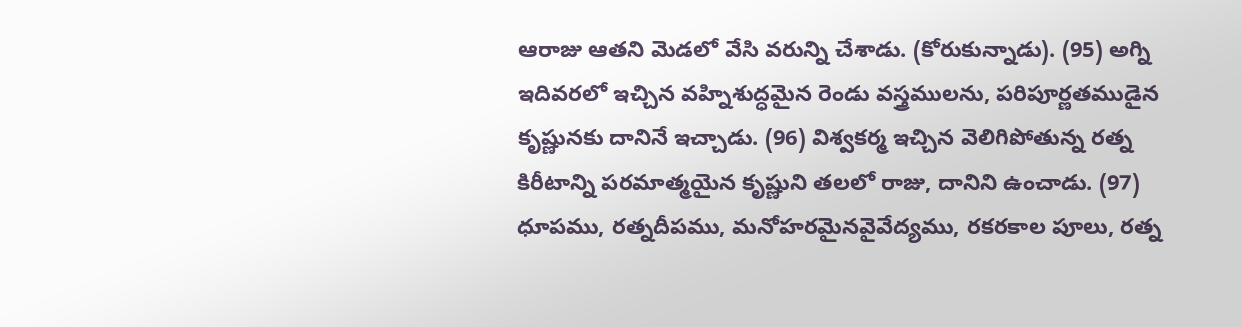ఆరాజు ఆతని మెడలో వేసి వరున్ని చేశాడు. (కోరుకున్నాడు). (95) అగ్ని ఇదివరలో ఇచ్చిన వహ్నిశుద్ధమైన రెండు వస్త్రములను, పరిపూర్ణతముడైన కృష్ణునకు దానినే ఇచ్చాడు. (96) విశ్వకర్మ ఇచ్చిన వెలిగిపోతున్న రత్న కిరీటాన్ని పరమాత్మయైన కృష్ణుని తలలో రాజు, దానిని ఉంచాడు. (97) ధూపము, రత్నదీపము, మనోహరమైనవైవేద్యము, రకరకాల పూలు, రత్న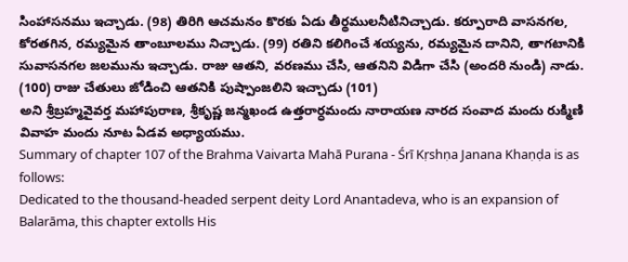సింహాసనము ఇచ్చాడు. (98) తిరిగి ఆచమనం కొరకు ఏడు తీర్థములనీటినిచ్చాడు. కర్పూరాది వాసనగల, కోరతగిన, రమ్యమైన తాంబూలము నిచ్చాడు. (99) రతిని కలిగించే శయ్యను, రమ్యమైన దానిని, తాగటానికి సువాసనగల జలమును ఇచ్చాడు. రాజు ఆతని, వరణము చేసి, ఆతనిని విడిగా చేసి (అందరి నుండి) నాడు. (100) రాజు చేతులు జోడించి ఆతనికి పుష్పాంజలిని ఇచ్చాడు (101)
అని శ్రీబ్రహ్మవైవర్త మహాపురాణ, శ్రీకృష్ణ జన్మఖండ ఉత్తరార్ధమందు నారాయణ నారద సంవాద మందు రుక్మిణి వివాహ మందు నూట ఏడవ అధ్యాయము.
Summary of chapter 107 of the Brahma Vaivarta Mahā Purana - Śrī Kṛshṇa Janana Khaṇḍa is as follows:
Dedicated to the thousand-headed serpent deity Lord Anantadeva, who is an expansion of Balarāma, this chapter extolls His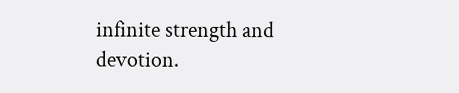infinite strength and devotion.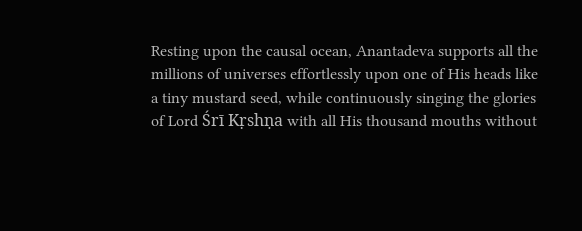Resting upon the causal ocean, Anantadeva supports all the millions of universes effortlessly upon one of His heads like a tiny mustard seed, while continuously singing the glories of Lord Śrī Kṛshṇa with all His thousand mouths without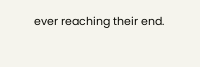ever reaching their end.